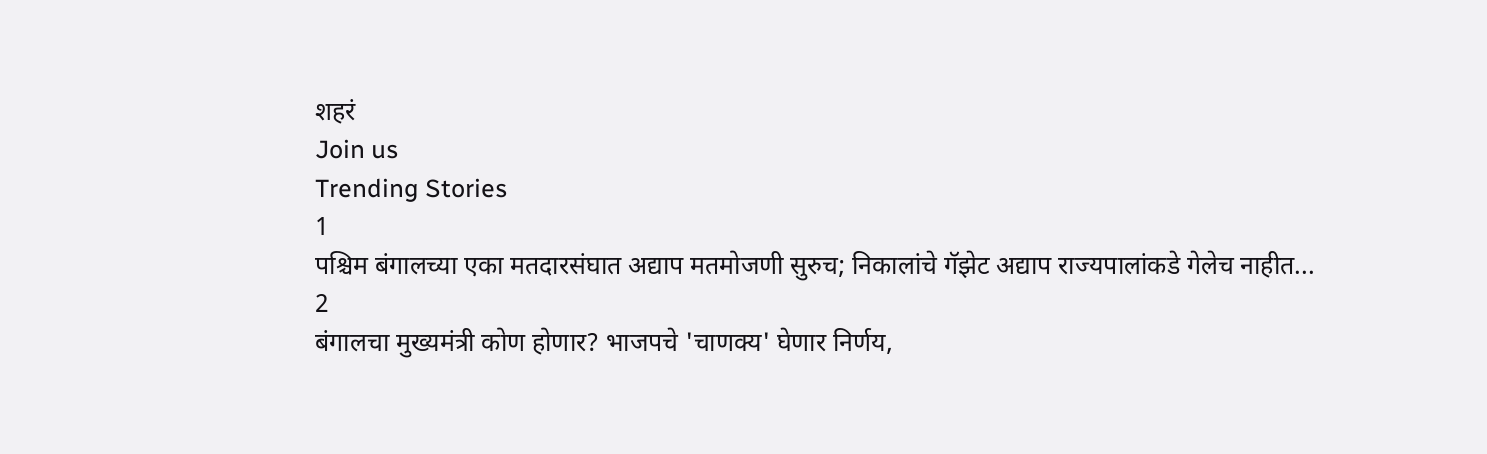शहरं
Join us
Trending Stories
1
पश्चिम बंगालच्या एका मतदारसंघात अद्याप मतमोजणी सुरुच; निकालांचे गॅझेट अद्याप राज्यपालांकडे गेलेच नाहीत...
2
बंगालचा मुख्यमंत्री कोण होणार? भाजपचे 'चाणक्य' घेणार निर्णय,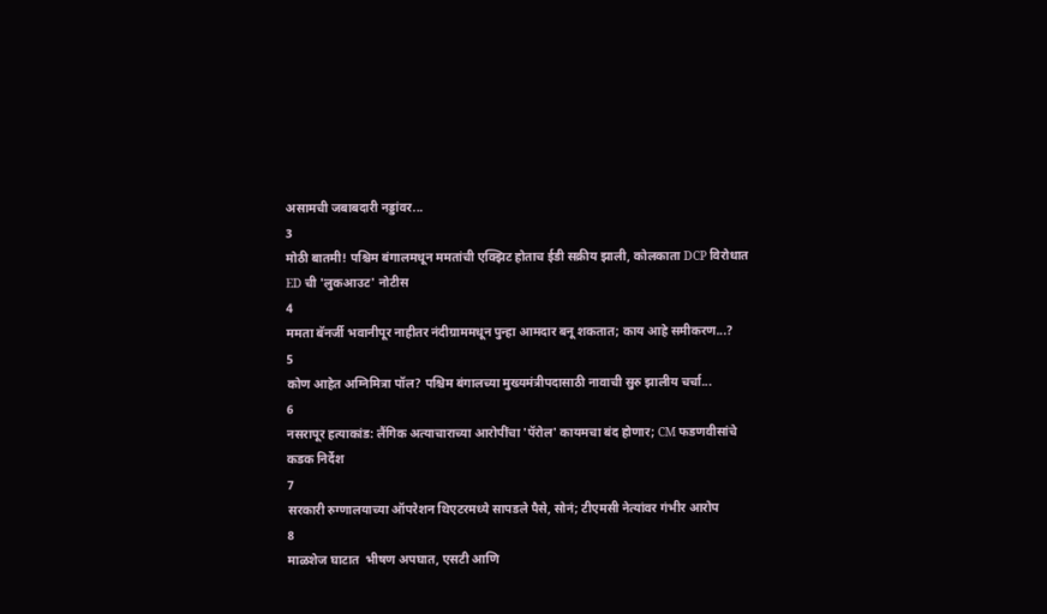असामची जबाबदारी नड्डांवर...
3
मोठी बातमी! पश्चिम बंगालमधून ममतांची एक्झिट होताच ईडी सक्रीय झाली, कोलकाता DCP विरोधात ED ची 'लुकआउट' नोटीस
4
ममता बॅनर्जी भवानीपूर नाहीतर नंदीग्राममधून पुन्हा आमदार बनू शकतात; काय आहे समीकरण...?
5
कोण आहेत अग्निमित्रा पॉल? पश्चिम बंगालच्या मुख्यमंत्रीपदासाठी नावाची सुरु झालीय चर्चा...
6
नसरापूर हत्याकांड: लैंगिक अत्याचाराच्या आरोपींचा 'पॅरोल' कायमचा बंद होणार; CM फडणवीसांचे कडक निर्देश
7
सरकारी रुग्णालयाच्या ऑपरेशन थिएटरमध्ये सापडले पैसे, सोनं; टीएमसी नेत्यांवर गंभीर आरोप
8
माळशेज घाटात  भीषण अपघात, एसटी आणि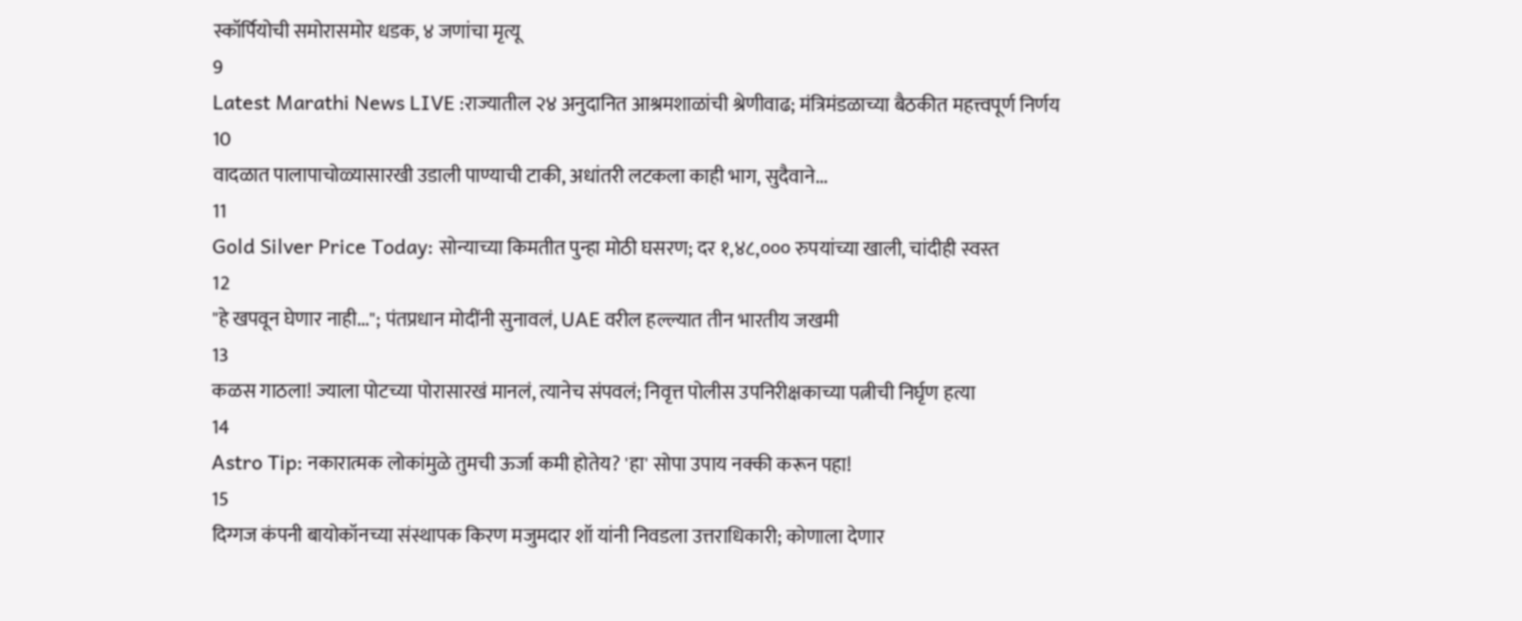स्कॉर्पियोची समोरासमोर धडक, ४ जणांचा मृत्यू
9
Latest Marathi News LIVE :राज्यातील २४ अनुदानित आश्रमशाळांची श्रेणीवाढ; मंत्रिमंडळाच्या बैठकीत महत्त्वपूर्ण निर्णय
10
वादळात पालापाचोळ्यासारखी उडाली पाण्याची टाकी, अधांतरी लटकला काही भाग, सुदैवाने...
11
Gold Silver Price Today: सोन्याच्या किमतीत पुन्हा मोठी घसरण; दर १,४८,००० रुपयांच्या खाली, चांदीही स्वस्त
12
"हे खपवून घेणार नाही..."; पंतप्रधान मोदींनी सुनावलं, UAE वरील हल्ल्यात तीन भारतीय जखमी
13
कळस गाठला! ज्याला पोटच्या पोरासारखं मानलं, त्यानेच संपवलं; निवृत्त पोलीस उपनिरीक्षकाच्या पत्नीची निर्घृण हत्या
14
Astro Tip: नकारात्मक लोकांमुळे तुमची ऊर्जा कमी होतेय? 'हा' सोपा उपाय नक्की करून पहा!
15
दिग्गज कंपनी बायोकॉनच्या संस्थापक किरण मजुमदार शॉ यांनी निवडला उत्तराधिकारी; कोणाला देणार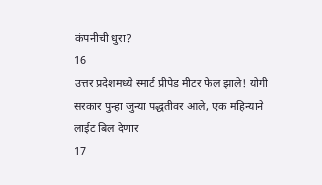कंपनीची धुरा?
16
उत्तर प्रदेशमध्ये स्मार्ट प्रीपेड मीटर फेल झाले! योगी सरकार पुन्हा जुन्या पद्धतीवर आले, एक महिन्याने लाईट बिल देणार
17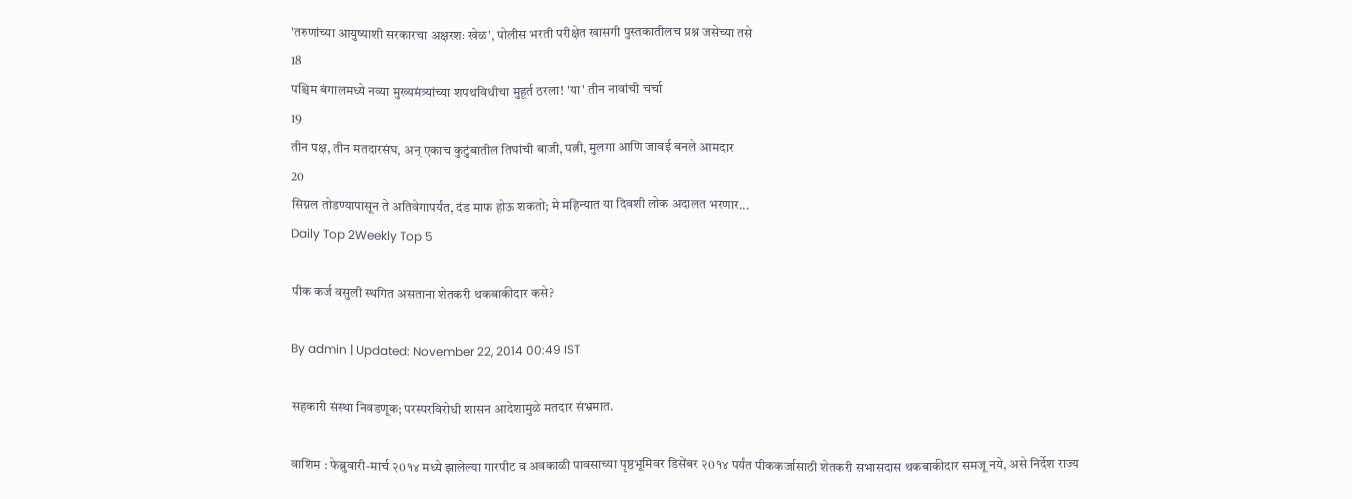'तरुणांच्या आयुष्याशी सरकारचा अक्षरशः खेळ', पोलीस भरती परीक्षेत खासगी पुस्तकातीलच प्रश्न जसेच्या तसे
18
पश्चिम बंगालमध्ये नव्या मुख्यमंत्र्यांच्या शपथविधीचा मुहूर्त ठरला! 'या' तीन नावांची चर्चा
19
तीन पक्ष, तीन मतदारसंघ, अन् एकाच कुटुंबातील तिघांची बाजी, पत्नी, मुलगा आणि जावई बनले आमदार
20
सिग्नल तोडण्यापासून ते अतिवेगापर्यंत, दंड माफ होऊ शकतो; मे महिन्यात या दिवशी लोक अदालत भरणार...
Daily Top 2Weekly Top 5

पीक कर्ज वसुली स्थगित असताना शेतकरी थकबाकीदार कसे?

By admin | Updated: November 22, 2014 00:49 IST

सहकारी संस्था निवडणूक; परस्परविरोधी शासन आदेशामुळे मतदार संभ्रमात.

वाशिम : फेब्रुवारी-मार्च २0१४ मध्ये झालेल्या गारपीट व अवकाळी पावसाच्या पृष्ठभूमिवर डिसेंबर २0१४ पर्यंत पीककर्जासाठी शेतकरी सभासदास थकबाकीदार समजू नये, असे निर्देश राज्य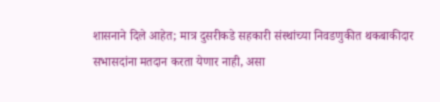शासनाने दिले आहेत; मात्र दुसरीकडे सहकारी संस्थांच्या निवडणुकीत थकबाकीदार सभासदांना मतदान करता येणार नाही, असा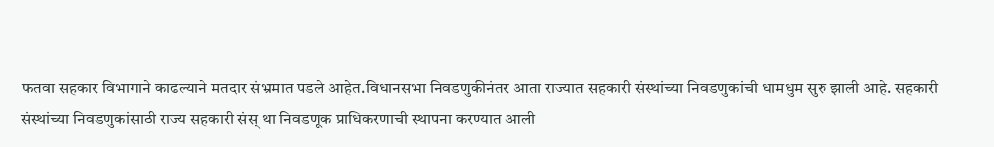फतवा सहकार विभागाने काढल्याने मतदार संभ्रमात पडले आहेत.विधानसभा निवडणुकीनंतर आता राज्यात सहकारी संस्थांच्या निवडणुकांची धामधुम सुरु झाली आहे. सहकारी संस्थांच्या निवडणुकांसाठी राज्य सहकारी संस् था निवडणूक प्राधिकरणाची स्थापना करण्यात आली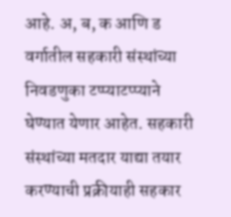आहे. अ, ब, क आणि ड वर्गातील सहकारी संस्थांच्या निवडणुका टप्प्याटप्प्याने घेण्यात येणार आहेत. सहकारी संस्थांच्या मतदार याद्या तयार करण्याची प्रक्रीयाही सहकार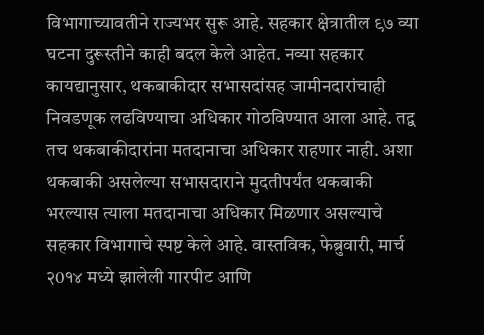विभागाच्यावतीने राज्यभर सुरू आहे. सहकार क्षेत्रातील ९७ व्या घटना दुरूस्तीने काही बदल केले आहेत. नव्या सहकार कायद्यानुसार, थकबाकीदार सभासदांसह जामीनदारांचाही निवडणूक लढविण्याचा अधिकार गोठविण्यात आला आहे. तद्व तच थकबाकीदारांना मतदानाचा अधिकार राहणार नाही. अशा थकबाकी असलेल्या सभासदाराने मुदतीपर्यंत थकबाकी भरल्यास त्याला मतदानाचा अधिकार मिळणार असल्याचे सहकार विभागाचे स्पष्ट केले आहे. वास्तविक, फेब्रुवारी, मार्च २0१४ मध्ये झालेली गारपीट आणि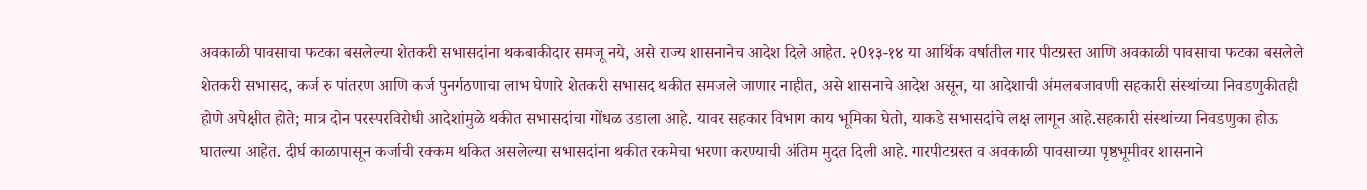अवकाळी पावसाचा फटका बसलेल्या शेतकरी सभासदांना थकबाकीदार समजू नये, असे राज्य शासनानेच आदेश दिले आहेत. २0१३-१४ या आर्थिक वर्षातील गार पीटग्रस्त आणि अवकाळी पावसाचा फटका बसलेले शेतकरी सभासद, कर्ज रु पांतरण आणि कर्ज पुनर्गठणाचा लाभ घेणारे शेतकरी सभासद थकीत समजले जाणार नाहीत, असे शासनाचे आदेश असून, या आदेशाची अंमलबजावणी सहकारी संस्थांच्या निवडणुकीतही होणे अपेक्षीत होते; मात्र दोन परस्परविरोधी आदेशांमुळे थकीत सभासदांचा गोंधळ उडाला आहे. यावर सहकार विभाग काय भूमिका घेतो, याकडे सभासदांचे लक्ष लागून आहे.सहकारी संस्थांच्या निवडणुका होऊ घातल्या आहेत. दीर्घ काळापासून कर्जाची रक्कम थकित असलेल्या सभासदांना थकीत रकमेचा भरणा करण्याची अंतिम मुदत दिली आहे. गारपीटग्रस्त व अवकाळी पावसाच्या पृष्ठभूमीवर शासनाने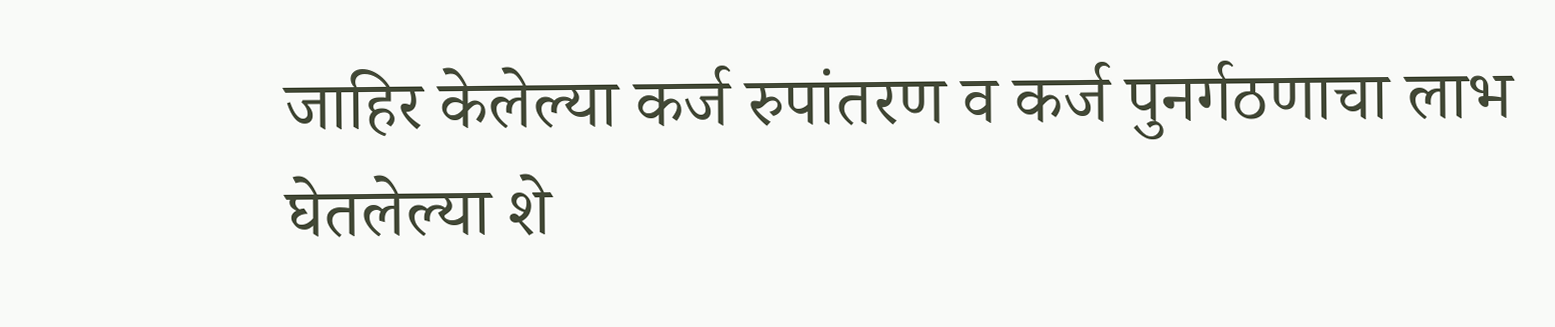जाहिर केलेल्या कर्ज रुपांतरण व कर्ज पुनर्गठणाचा लाभ घेतलेल्या शे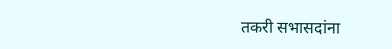तकरी सभासदांना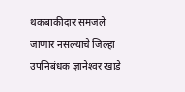थकबाकीदार समजले जाणार नसल्याचे जिल्हा उपनिबंधक ज्ञानेश्‍वर खाडे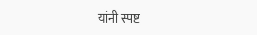यांनी स्पष्ट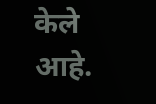केले आहे.